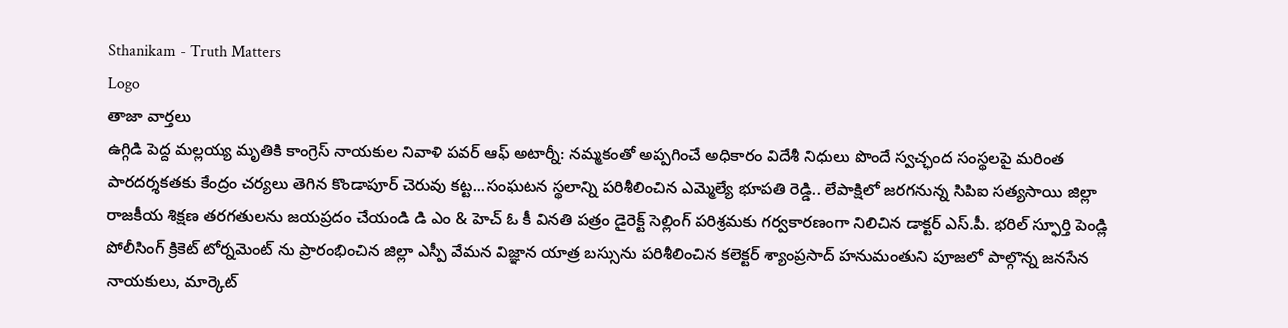Sthanikam - Truth Matters
Logo
తాజా వార్తలు
ఉగ్గిడి పెద్ద మల్లయ్య మృతికి కాంగ్రెస్ నాయకుల నివాళి పవర్ ఆఫ్ అటార్నీ: నమ్మకంతో అప్పగించే అధికారం విదేశీ నిధులు పొందే స్వచ్ఛంద సంస్థలపై మరింత పారదర్శకతకు కేంద్రం చర్యలు తెగిన కొండాపూర్ చెరువు కట్ట...సంఘటన స్థలాన్ని పరిశీలించిన ఎమ్మెల్యే భూపతి రెడ్డి.. లేపాక్షిలో జరగనున్న సిపిఐ సత్యసాయి జిల్లా రాజకీయ శిక్షణ తరగతులను జయప్రదం చేయండి డి ఎం & హెచ్ ఓ కీ వినతి పత్రం డైరెక్ట్ సెల్లింగ్ పరిశ్రమకు గర్వకారణంగా నిలిచిన డాక్టర్ ఎస్.పీ. భరిల్ స్ఫూర్తి పెండ్లి పోలీసింగ్ క్రికెట్ టోర్నమెంట్ ను ప్రారంభించిన జిల్లా ఎస్పీ వేమన విజ్ఞాన యాత్ర బస్సును పరిశీలించిన కలెక్టర్ శ్యాంప్రసాద్ హనుమంతుని పూజలో పాల్గొన్న జనసేన నాయకులు, మార్కెట్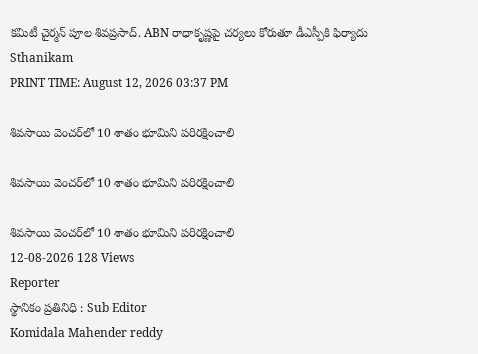కమిటీ చైర్మన్ పూల శివప్రసాద్. ABN రాధాకృష్ణపై చర్యలు కోరుతూ డీఎస్పీకి ఫిర్యాదు
Sthanikam
PRINT TIME: August 12, 2026 03:37 PM

శివసాయి వెంచర్‌లో 10 శాతం భూమిని పరిరక్షించాలి

శివసాయి వెంచర్‌లో 10 శాతం భూమిని పరిరక్షించాలి

శివసాయి వెంచర్‌లో 10 శాతం భూమిని పరిరక్షించాలి
12-08-2026 128 Views
Reporter
స్థానికం ప్రతినిధి : Sub Editor
Komidala Mahender reddy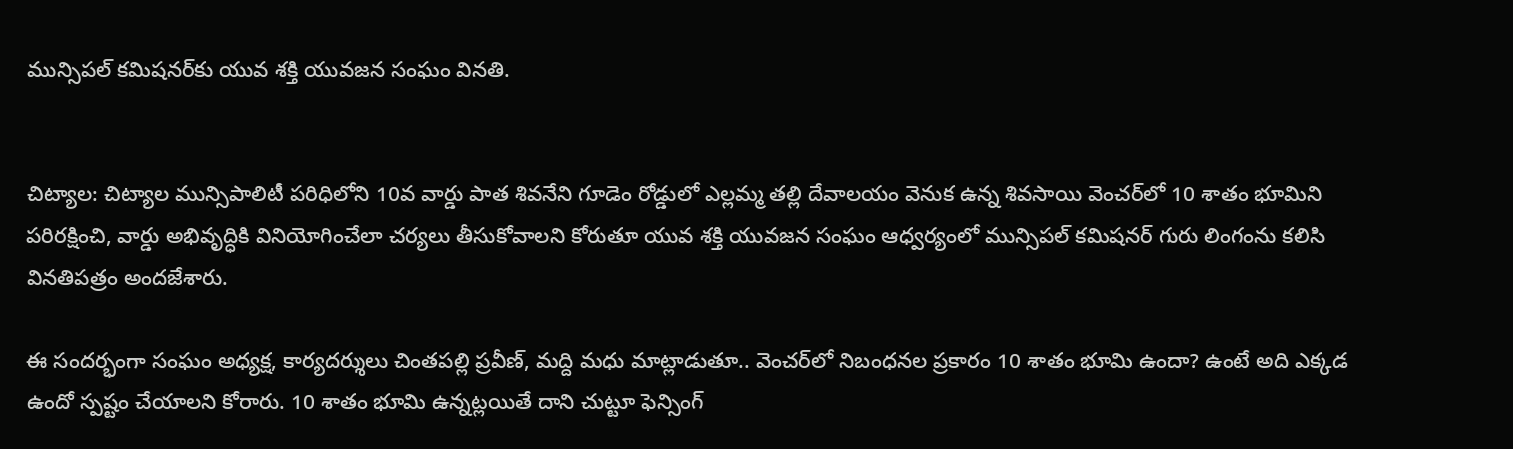మున్సిపల్ కమిషనర్‌కు యువ శక్తి యువజన సంఘం వినతి.


చిట్యాల: చిట్యాల మున్సిపాలిటీ పరిధిలోని 10వ వార్డు పాత శివనేని గూడెం రోడ్డులో ఎల్లమ్మ తల్లి దేవాలయం వెనుక ఉన్న శివసాయి వెంచర్‌లో 10 శాతం భూమిని పరిరక్షించి, వార్డు అభివృద్ధికి వినియోగించేలా చర్యలు తీసుకోవాలని కోరుతూ యువ శక్తి యువజన సంఘం ఆధ్వర్యంలో మున్సిపల్ కమిషనర్ గురు లింగంను కలిసి వినతిపత్రం అందజేశారు.

ఈ సందర్భంగా సంఘం అధ్యక్ష, కార్యదర్శులు చింతపల్లి ప్రవీణ్, మద్ది మధు మాట్లాడుతూ.. వెంచర్‌లో నిబంధనల ప్రకారం 10 శాతం భూమి ఉందా? ఉంటే అది ఎక్కడ ఉందో స్పష్టం చేయాలని కోరారు. 10 శాతం భూమి ఉన్నట్లయితే దాని చుట్టూ ఫెన్సింగ్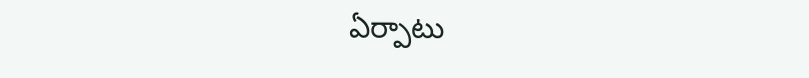ఏర్పాటు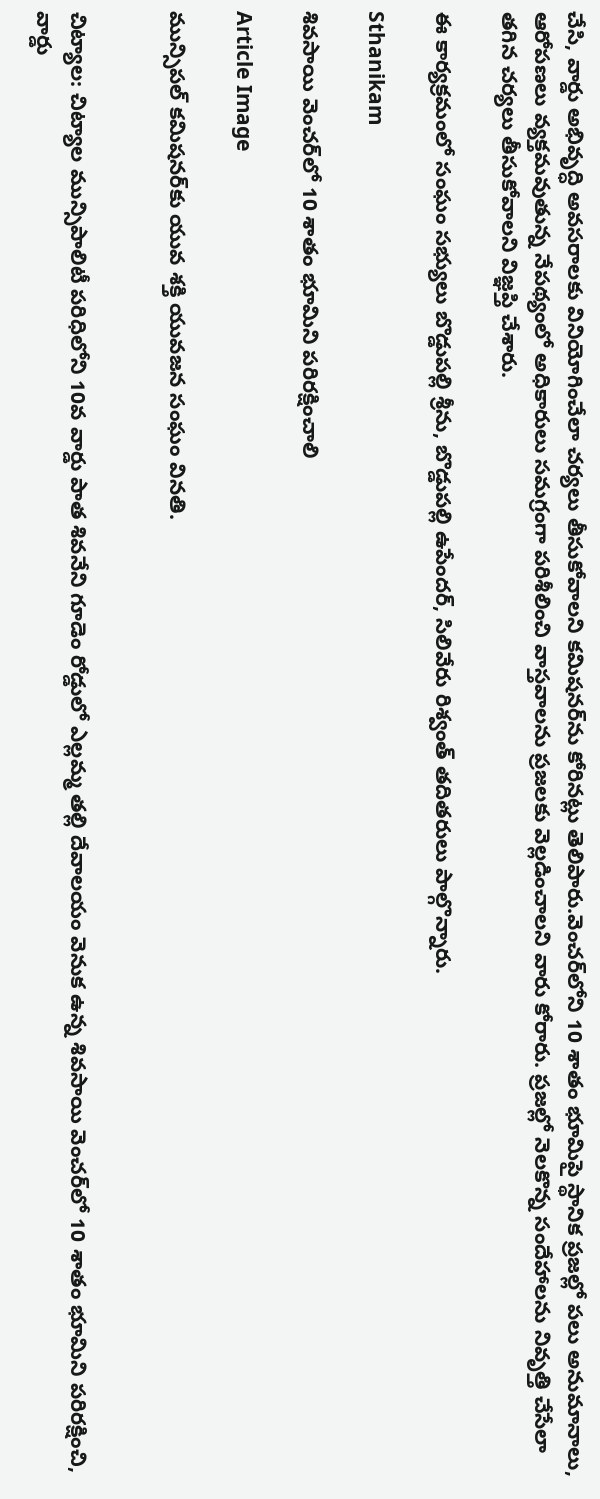చేసి, వార్డు అభివృద్ధి అవసరాలకు వినియోగించేలా చర్యలు తీసుకోవాలని కమిషనర్‌ను కోరినట్లు తెలిపారు.వెంచర్‌లోని 10 శాతం భూమిపై స్థానిక ప్రజల్లో పలు అనుమానాలు, ఆరోపణలు వ్యక్తమవుతున్న నేపథ్యంలో అధికారులు సమగ్రంగా పరిశీలించి వాస్తవాలను ప్రజలకు వెల్లడించాలని వారు కోరారు. ప్రజల్లో నెలకొన్న సందేహాలను నివృత్తి చేసేలా తగిన చర్యలు తీసుకోవాలని విజ్ఞప్తి చేశారు.

ఈ కార్యక్రమంలో సంఘం సభ్యులు బొడ్డుపల్లి శ్రీను, బొడ్డుపల్లి ఉపేందర్, సిలివేరు రిశ్వంత్ తదితరులు పాల్గొన్నారు.

Sthanikam

శివసాయి వెంచర్‌లో 10 శాతం భూమిని పరిరక్షించాలి

Article Image

మున్సిపల్ కమిషనర్‌కు యువ శక్తి యువజన సంఘం వినతి.


చిట్యాల: చిట్యాల మున్సిపాలిటీ పరిధిలోని 10వ వార్డు పాత శివనేని గూడెం రోడ్డులో ఎల్లమ్మ తల్లి దేవాలయం వెనుక ఉన్న శివసాయి వెంచర్‌లో 10 శాతం భూమిని పరిరక్షించి, వార్డు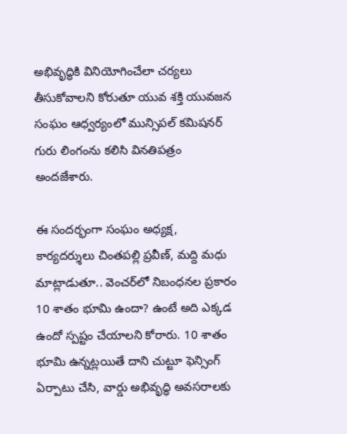అభివృద్ధికి వినియోగించేలా చర్యలు తీసుకోవాలని కోరుతూ యువ శక్తి యువజన సంఘం ఆధ్వర్యంలో మున్సిపల్ కమిషనర్ గురు లింగంను కలిసి వినతిపత్రం అందజేశారు.

ఈ సందర్భంగా సంఘం అధ్యక్ష, కార్యదర్శులు చింతపల్లి ప్రవీణ్, మద్ది మధు మాట్లాడుతూ.. వెంచర్‌లో నిబంధనల ప్రకారం 10 శాతం భూమి ఉందా? ఉంటే అది ఎక్కడ ఉందో స్పష్టం చేయాలని కోరారు. 10 శాతం భూమి ఉన్నట్లయితే దాని చుట్టూ ఫెన్సింగ్ ఏర్పాటు చేసి, వార్డు అభివృద్ధి అవసరాలకు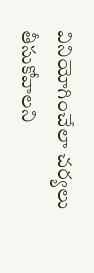వినియోగించేలా చర్యలు తీసుకోవాలని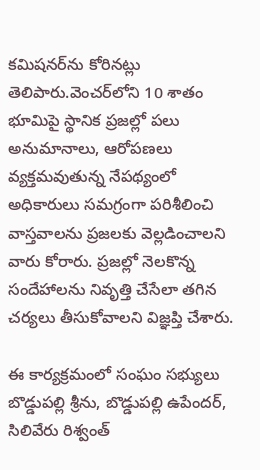కమిషనర్‌ను కోరినట్లు తెలిపారు.వెంచర్‌లోని 10 శాతం భూమిపై స్థానిక ప్రజల్లో పలు అనుమానాలు, ఆరోపణలు వ్యక్తమవుతున్న నేపథ్యంలో అధికారులు సమగ్రంగా పరిశీలించి వాస్తవాలను ప్రజలకు వెల్లడించాలని వారు కోరారు. ప్రజల్లో నెలకొన్న సందేహాలను నివృత్తి చేసేలా తగిన చర్యలు తీసుకోవాలని విజ్ఞప్తి చేశారు.

ఈ కార్యక్రమంలో సంఘం సభ్యులు బొడ్డుపల్లి శ్రీను, బొడ్డుపల్లి ఉపేందర్, సిలివేరు రిశ్వంత్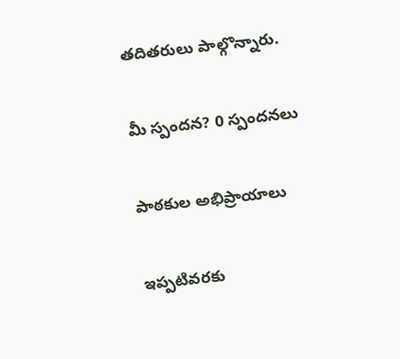తదితరులు పాల్గొన్నారు.

మీ స్పందన? 0 స్పందనలు

పాఠకుల అభిప్రాయాలు

ఇప్పటివరకు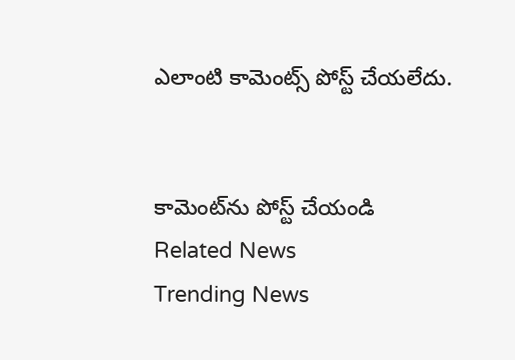ఎలాంటి కామెంట్స్ పోస్ట్ చేయలేదు.


కామెంట్‌ను పోస్ట్ చేయండి
Related News
Trending News